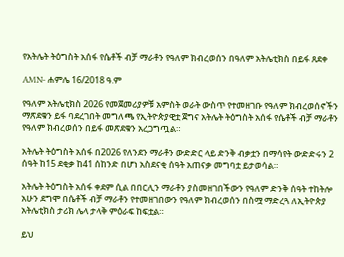የአትሌት ትዕግስት አሰፋ የሴቶች ብቻ ማራቶን የዓለም ክብረወሰን በዓለም አትሌቲክስ በይፋ ጸደቀ

AMN- ሐምሌ 16/2018 ዓ.ም

የዓለም አትሌቲክስ 2026 የመጀመሪያዎቹ አምስት ወራት ውስጥ የተመዘገቡ የዓለም ክብረወሰኖችን ማጽደቁን ይፋ ባደረገበት መግለጫ የኢትዮጵያዊቷ ጀግና አትሌት ትዕግስት አሰፋ የሴቶች ብቻ ማራቶን የዓለም ክብረወሰን በይፋ መጽደቁን አረጋግጧል።

አትሌት ትዕግስት አሰፋ በ2026 የለንደን ማራቶን ውድድር ላይ ድንቅ ብቃቷን በማሳየት ውድድሩን 2 ሰዓት ከ15 ደቂቃ ከ41 ሰከንድ በሆነ አስደናቂ ሰዓት አጠናቃ መግባቷ ይታወሳል።

አትሌት ትዕግስት አሰፋ ቀደም ሲል በበርሊን ማራቶን ያስመዘገበችውን የዓለም ድንቅ ሰዓት ተከትሎ አሁን ደግሞ በሴቶች ብቻ ማራቶን የተመዘገበውን የዓለም ክብረወሰን በስሟ ማድረጓ ለኢትዮጵያ አትሌቲክስ ታሪክ ሌላ ታላቅ ምዕራፍ ከፍቷል።

ይህ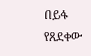በይፋ የጸደቀው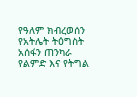የዓለም ክብረወሰን የአትሌት ትዕግስት አሰፋን ጠንካራ የልምድ እና የትግል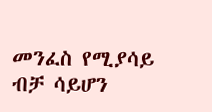መንፈስ የሚያሳይ ብቻ ሳይሆን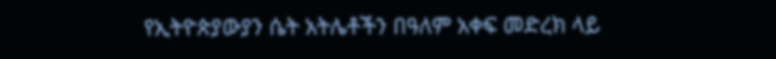የኢትዮጵያውያን ሴት አትሌቶችን በዓለም አቀፍ መድረክ ላይ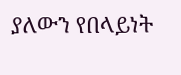ያለውን የበላይነት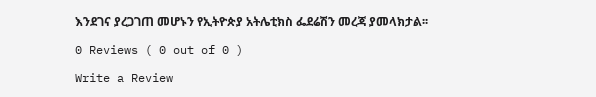እንደገና ያረጋገጠ መሆኑን የኢትዮጵያ አትሌቲክስ ፌደሬሽን መረጃ ያመላክታል፡፡

0 Reviews ( 0 out of 0 )

Write a Review